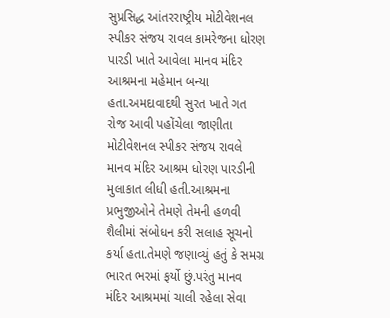સુપ્રસિદ્ધ આંતરરાષ્ટ્રીય મોટીવેશનલ સ્પીકર સંજય રાવલ કામરેજના ધોરણ પારડી ખાતે આવેલા માનવ મંદિર આશ્રમના મહેમાન બન્યા હતા.અમદાવાદથી સુરત ખાતે ગત રોજ આવી પહોંચેલા જાણીતા મોટીવેશનલ સ્પીકર સંજય રાવલે માનવ મંદિર આશ્રમ ધોરણ પારડીની મુલાકાત લીધી હતી.આશ્રમના પ્રભુજીઓને તેમણે તેમની હળવી શૈલીમાં સંબોધન કરી સલાહ સૂચનો કર્યા હતા.તેમણે જણાવ્યું હતું કે સમગ્ર ભારત ભરમાં ફર્યો છું.પરંતુ માનવ મંદિર આશ્રમમાં ચાલી રહેલા સેવા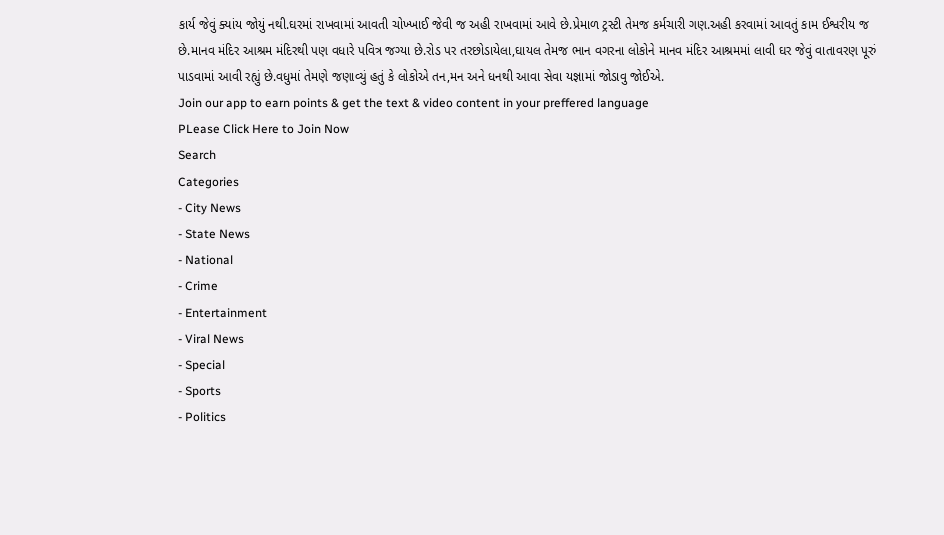કાર્ય જેવું ક્યાંય જોયું નથી.ઘરમાં રાખવામાં આવતી ચોખ્ખાઈ જેવી જ અહી રાખવામાં આવે છે.પ્રેમાળ ટ્રસ્ટી તેમજ કર્મચારી ગણ.અહી કરવામાં આવતું કામ ઈશ્વરીય જ છે.માનવ મંદિર આશ્રમ મંદિરથી પણ વધારે પવિત્ર જગ્યા છે.રોડ પર તરછોડાયેલા,ઘાયલ તેમજ ભાન વગરના લોકોને માનવ મંદિર આશ્રમમાં લાવી ઘર જેવું વાતાવરણ પૂરું પાડવામાં આવી રહ્યું છે.વધુમાં તેમણે જણાવ્યું હતું કે લોકોએ તન,મન અને ધનથી આવા સેવા યજ્ઞામાં જોડાવુ જોઈએ.
Join our app to earn points & get the text & video content in your preffered language
PLease Click Here to Join Now
Search
Categories
- City News
- State News
- National
- Crime
- Entertainment
- Viral News
- Special
- Sports
- Politics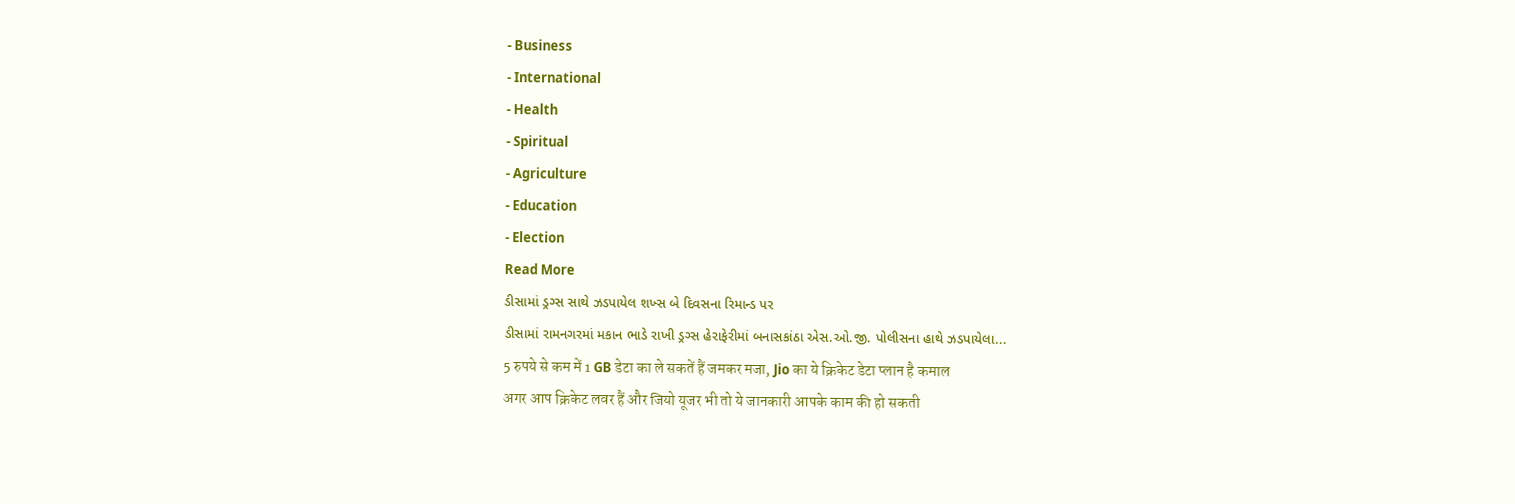- Business
- International
- Health
- Spiritual
- Agriculture
- Education
- Election
Read More
ડીસામાં ડ્રગ્સ સાથે ઝડપાયેલ શખ્સ બે દિવસના રિમાન્ડ પર
ડીસામાં રામનગરમાં મકાન ભાડે રાખી ડ્રગ્સ હેરાફેરીમાં બનાસકાંઠા એસ.ઓ.જી. પોલીસના હાથે ઝડપાયેલા...
5 रुपये से कम में 1 GB डेटा का ले सकतें हैं जमकर मजा, Jio का ये क्रिकेट डेटा प्लान है कमाल
अगर आप क्रिकेट लवर हैं और जियो यूजर भी तो ये जानकारी आपके काम की हो सकती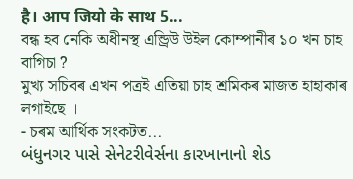है। आप जियो के साथ 5...
বন্ধ হব নেকি অধীনস্থ এন্ড্ৰিউ উইল কোম্পানীৰ ১০ খন চাহ বাগিচা ?
মুখ্য সচিবৰ এখন পত্ৰই এতিয়া চাহ শ্ৰমিকৰ মাজত হাহাকাৰ লগাইছে ।
- চৰম আৰ্থিক সংকটত...
બંધુનગર પાસે સેનેટરીવેર્સના કારખાનાનો શેડ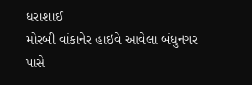ધરાશાઈ
મોરબી વાંકાનેર હાઇવે આવેલા બંધુનગર પાસે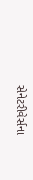સેનેટરીવેર્સના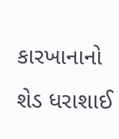કારખાનાનો શેડ ધરાશાઈ